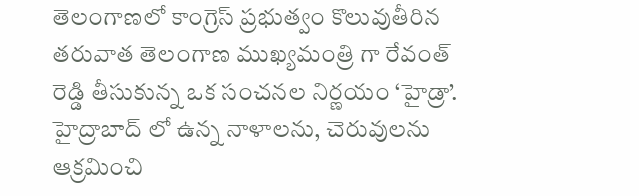తెలంగాణలో కాంగ్రెస్ ప్రభుత్వం కొలువుతీరిన తరువాత తెలంగాణ ముఖ్యమంత్రి గా రేవంత్ రెడ్డి తీసుకున్న ఒక సంచనల నిర్ణయం ‘హైడ్రా’.
హైద్రాబాద్ లో ఉన్న నాళాలను, చెరువులను ఆక్రమించి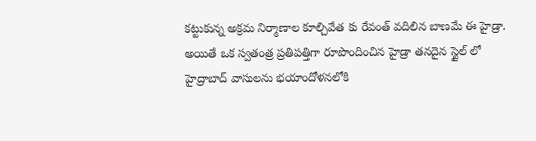కట్టుకున్న అక్రమ నిర్మాణాల కూల్చివేత కు రేవంత్ వదిలిన బాణమే ఈ హైడ్రా. అయితే ఒక స్వతంత్ర ప్రతిపత్తిగా రూపొందించిన హైడ్రా తనదైన స్టైల్ లో హైద్రాబాద్ వాసులను భయాందోళనలోకి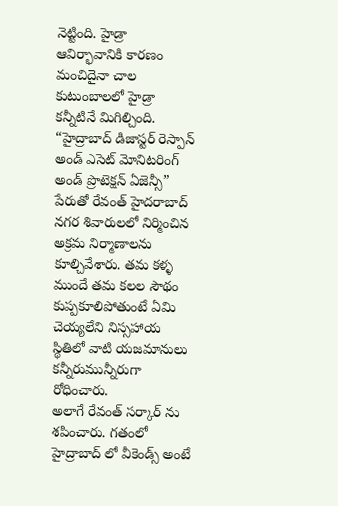నెట్టింది. హైడ్రా ఆవిర్భావానికి కారణం మంచిదైనా చాల కుటుంబాలలో హైడ్రా కన్నీటినే మిగిల్చింది.
“హైద్రాబాద్ డిజాస్టర్ రెస్పాన్ అండ్ ఎసెట్ మోనిటరింగ్ అండ్ ప్రొటెక్షన్ ఏజెన్సీ” పేరుతో రేవంత్ హైదరాబాద్ నగర శివారులలో నిర్మించిన అక్రమ నిర్మాణాలను కూల్చివేశారు. తమ కళ్ళ ముందే తమ కలల సౌథం కుప్పకూలిపోతుంటే ఏమి చెయ్యలేని నిస్సహాయ స్థితిలో వాటి యజమానులు కన్నీరుమున్నీరుగా రోధించారు.
అలాగే రేవంత్ సర్కార్ ను శపించారు. గతంలో హైద్రాబాద్ లో వీకెండ్స్ అంటే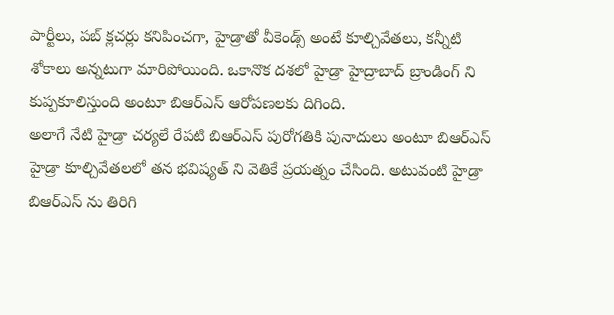పార్టీలు, పబ్ క్లచర్లు కనిపించగా, హైడ్రాతో వీకెండ్స్ అంటే కూల్చివేతలు, కన్నీటి శోకాలు అన్నటుగా మారిపోయింది. ఒకానొక దశలో హైడ్రా హైద్రాబాద్ బ్రాండింగ్ ని కుప్పకూలిస్తుంది అంటూ బిఆర్ఎస్ ఆరోపణలకు దిగింది.
అలాగే నేటి హైడ్రా చర్యలే రేపటి బిఆర్ఎస్ పురోగతికి పునాదులు అంటూ బిఆర్ఎస్ హైడ్రా కూల్చివేతలలో తన భవిష్యత్ ని వెతికే ప్రయత్నం చేసింది. అటువంటి హైడ్రా బిఆర్ఎస్ ను తిరిగి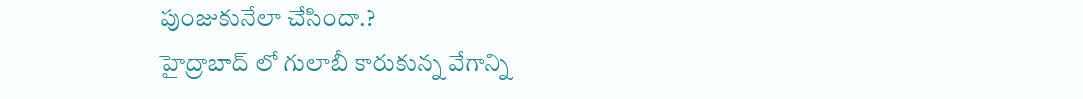పుంజుకునేలా చేసిందా.?
హైద్రాబాద్ లో గులాబీ కారుకున్న వేగాన్ని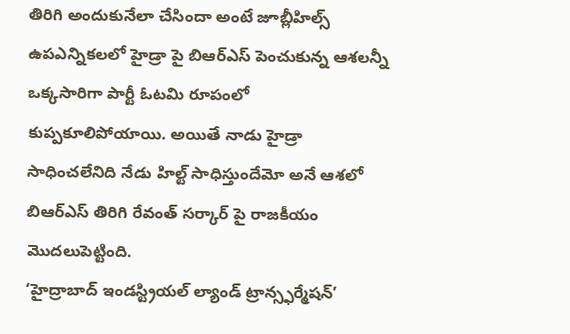తిరిగి అందుకునేలా చేసిందా అంటే జూబ్లీహిల్స్ ఉపఎన్నికలలో హైడ్రా పై బిఆర్ఎస్ పెంచుకున్న ఆశలన్నీ ఒక్కసారిగా పార్టీ ఓటమి రూపంలో కుప్పకూలిపోయాయి. అయితే నాడు హైడ్రా సాధించలేనిది నేడు హిల్ట్ సాధిస్తుందేమో అనే ఆశలో బిఆర్ఎస్ తిరిగి రేవంత్ సర్కార్ పై రాజకీయం మొదలుపెట్టింది.
‘హైద్రాబాద్ ఇండస్ట్రియల్ ల్యాండ్ ట్రాన్స్ఫర్మేషన్’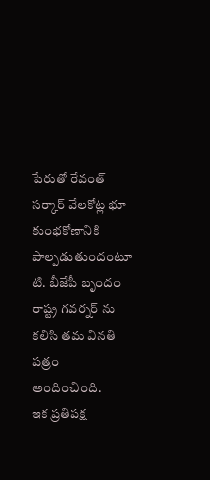పేరుతో రేవంత్ సర్కార్ వేలకోట్ల భూ కుంభకోణానికి పాల్పడుతుందంటూ టి. బీజేపీ బృందం రాష్ట్ర గవర్నర్ ను కలిసి తమ వినతి పత్రం అందించింది.
ఇక ప్రతిపక్ష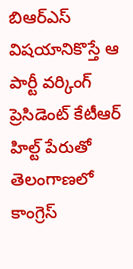బిఆర్ఎస్ విషయానికొస్తే ఆ పార్టీ వర్కింగ్ ప్రెసిడెంట్ కేటీఆర్ హిల్ట్ పేరుతో తెలంగాణలో కాంగ్రెస్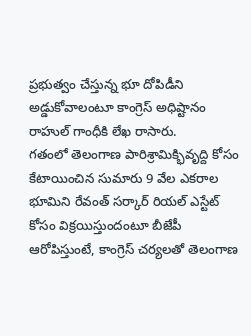ప్రభుత్వం చేస్తున్న భూ దోపిడీని అడ్డుకోవాలంటూ కాంగ్రెస్ అధిష్టానం రాహుల్ గాంధీకి లేఖ రాసారు.
గతంలో తెలంగాణ పారిశ్రామిక్భివృద్ది కోసం కేటాయించిన సుమారు 9 వేల ఎకరాల భూమిని రేవంత్ సర్కార్ రియల్ ఎస్టేట్ కోసం విక్రయిస్తుందంటూ బీజేపీ ఆరోపిస్తుంటే, కాంగ్రెస్ చర్యలతో తెలంగాణ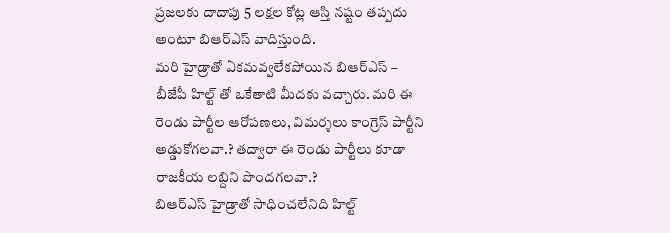ప్రజలకు దాదాపు 5 లక్షల కోట్ల ఆస్తి నష్టం తప్పదు అంటూ బిఆర్ఎస్ వాదిస్తుంది.
మరి హైడ్రాతో ఏకమవ్వలేకపోయిన బిఆర్ఎస్ – బీజేపీ హిల్ట్ తో ఒకేతాటి మీదకు వచ్చారు. మరి ఈ రెండు పార్టీల ఆరోపణలు, విమర్శలు కాంగ్రెస్ పార్టీని అడ్డుకోగలవా.? తద్వారా ఈ రెండు పార్టీలు కూడా రాజకీయ లబ్దిని పొందగలవా.?
బిఆర్ఎస్ హైడ్రాతో సాధించలేనిది హిల్ట్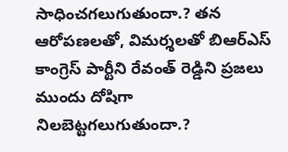సాధించగలుగుతుందా.? తన ఆరోపణలతో, విమర్శలతో బిఆర్ఎస్ కాంగ్రెస్ పార్టీని రేవంత్ రెడ్డిని ప్రజలు ముందు దోషిగా నిలబెట్టగలుగుతుందా.?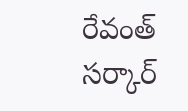రేవంత్ సర్కార్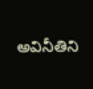అవినీతిని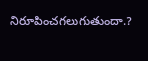నిరూపించగలుగుతుందా.?